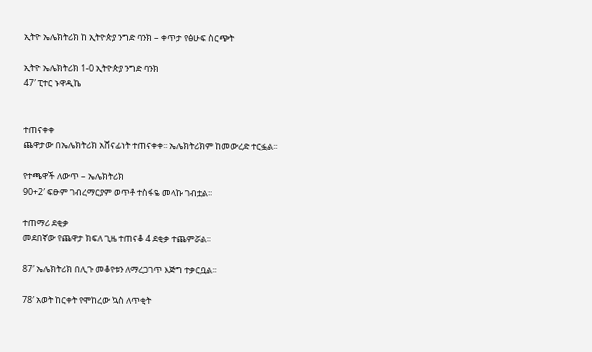ኢትዮ ኤሌክትሪክ ከ ኢትዮጵያ ንግድ ባንክ – ቀጥታ የፅሁፍ ስርጭት

ኢትዮ ኤሌክትሪክ 1-0 ኢትዮጵያ ንግድ ባንክ
47′ ፒተር ኑዋዲኬ


ተጠናቀቀ
ጨዋታው በኤሌክትሪክ አሸናፊነት ተጠናቀቀ፡፡ ኤሌክትሪክም ከመውረድ ተርፏል፡፡

የተጫዋች ለውጥ – ኤሌክትሪክ
90+2′ ፍፁም ገብረማርያም ወጥቶ ተስፋዬ መላኩ ገብቷል፡፡

ተጠማሪ ደቂቃ
መደበኛው የጨዋታ ክፍለ ጊዜ ተጠናቆ 4 ደቂቃ ተጨምሯል፡፡

87′ ኤሌክትሪክ በሊጉ መቆየቱን ለማረጋገጥ እጅግ ተቃርቧል፡፡

78′ አወት ከርቀት የሞከረው ኳስ ለጥቂት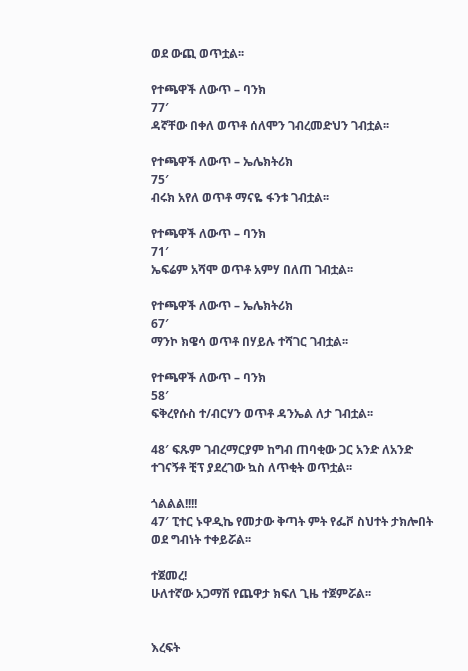ወደ ውጪ ወጥቷል፡፡

የተጫዋች ለውጥ – ባንክ
77′
ዳኛቸው በቀለ ወጥቶ ሰለሞን ገብረመድህን ገብቷል፡፡

የተጫዋች ለውጥ – ኤሌክትሪክ
75′
ብሩክ አየለ ወጥቶ ማናዬ ፋንቱ ገብቷል፡፡

የተጫዋች ለውጥ – ባንክ
71′
ኤፍሬም አሻሞ ወጥቶ አምሃ በለጠ ገብቷል፡፡

የተጫዋች ለውጥ – ኤሌክትሪክ
67′
ማንኮ ክዌሳ ወጥቶ በሃይሉ ተሻገር ገብቷል፡፡

የተጫዋች ለውጥ – ባንክ
58′
ፍቅረየሱስ ተ/ብርሃን ወጥቶ ዳንኤል ለታ ገብቷል፡፡

48′ ፍጹም ገብረማርያም ከግብ ጠባቂው ጋር አንድ ለአንድ ተገናኝቶ ቺፕ ያደረገው ኳስ ለጥቂት ወጥቷል፡፡

ጎልልል!!!!
47′ ፒተር ኑዋዲኬ የመታው ቅጣት ምት የፌቮ ስህተት ታክሎበት ወደ ግብነት ተቀይሯል፡፡

ተጀመረ!
ሁለተኛው አጋማሽ የጨዋታ ክፍለ ጊዜ ተጀምሯል፡፡


እረፍት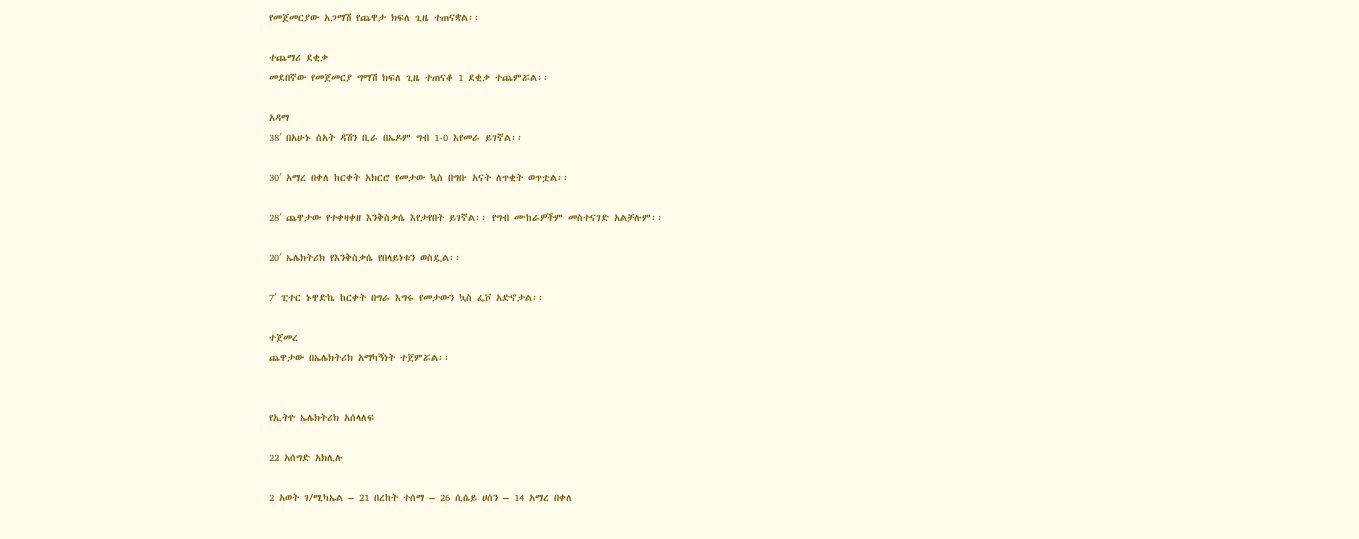የመጀመርያው አጋማሽ የጨዋታ ክፍለ ጊዜ ተጠናቋል፡፡

ተጨማሪ ደቂቃ
መደበኛው የመጀመርያ ግማሽ ክፍለ ጊዜ ተጠናቆ 1 ደቂቃ ተጨምሯል፡፡

አዳማ
38′ በአሁኑ ሰአት ዳሽን ቢራ በኤዶም ግብ 1-0 እየመራ ይገኛል፡፡

30′ አማረ በቀለ ከርቀት አክርሮ የመታው ኳስ በግቡ አናት ለጥቂት ወጥቷል፡፡

28′ ጨዋታው የተቀዛቀዘ እንቅስቃሴ እየታየበት ይገኛል፡፡ የግብ ሙከራዎችም መስተናገድ አልቻሉም፡፡

20′ ኤሌክትሪክ የእንቅስቃሴ የበላይነቱን ወስዷል፡፡

7′ ፒተር ኑዋድኬ ከርቀት በግራ እግሩ የመታውን ኳስ ፌቮ አድኖታል፡፡

ተጀመረ
ጨዋታው በኤሌክትሪክ አማካኝነት ተጀምሯል፡፡


የኢትዮ ኤሌክትሪክ አሰላለፍ

22 አሰግድ አክሊሉ

2 አወት ገ/ሚካኤል – 21 በረከት ተሰማ – 26 ሲሴይ ሀሰን – 14 አማረ በቀለ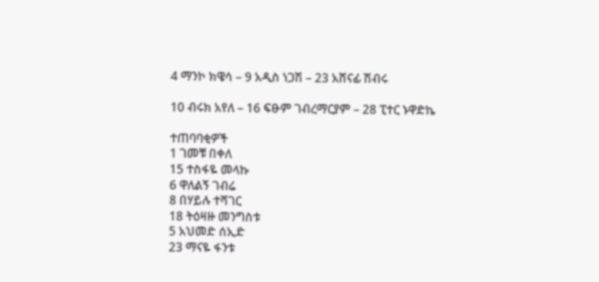4 ማንኮ ክዌሳ – 9 አዲስ ነጋሽ – 23 አሸናፊ ሽብሩ

10 ብሩክ አየለ – 16 ፍፁም ገብረማርያም – 28 ፒተር ኑዋድኬ

ተጠባባቂዎች
1 ገመቹ በቀለ
15 ተስፋዬ መላኩ
6 ዋለልኝ ገብሬ
8 በሃይሉ ተሻገር
18 ትዕዛዙ መንግስቱ
5 አህመድ ሰኢድ
23 ማናዬ ፋንቱ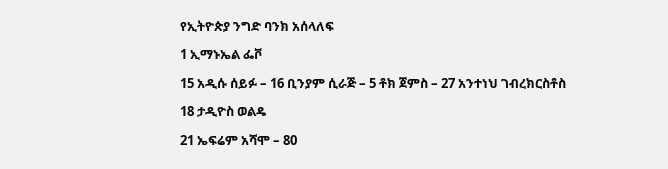የኢትዮጵያ ንግድ ባንክ አሰላለፍ

1 ኢማኑኤል ፌቮ

15 አዲሱ ሰይፉ – 16 ቢንያም ሲራጅ – 5 ቶክ ጀምስ – 27 አንተነህ ገብረክርስቶስ

18 ታዲዮስ ወልዴ

21 ኤፍሬም አሻሞ – 80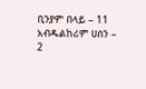ቢንያም በላይ – 11 አብዱልከሪም ሀሰን – 2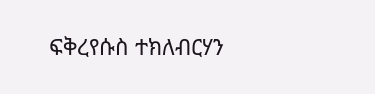ፍቅረየሱስ ተክለብርሃን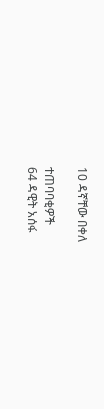10 ዳኛቸው በቀለ

ተጠባባቂዎች
64 ዳዊት አሰፋ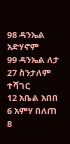98 ዳንኤል አድሃኖም
99 ዳንኤል ለታ
27 ስንታለም ተሻገር
12 አቤል አበበ
6 አምሃ በለጠ
8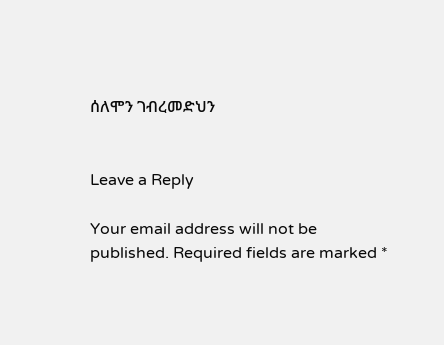ሰለሞን ገብረመድህን


Leave a Reply

Your email address will not be published. Required fields are marked *